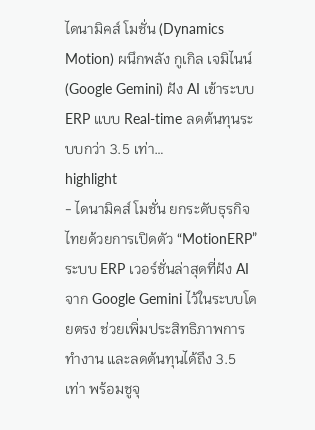ไดนามิคส์ โมชั่น (Dynamics Motion) ผนึกพลัง กูเกิล เจมิไนน์ (Google Gemini) ฝัง AI เข้าระบบ ERP แบบ Real-time ลดต้นทุนระบบกว่า 3.5 เท่า…
highlight
- ไดนามิคส์ โมชั่น ยกระดับธุรกิจไทยด้วยการเปิดตัว “MotionERP” ระบบ ERP เวอร์ชั่นล่าสุดที่ฝัง AI จาก Google Gemini ไว้ในระบบโดยตรง ช่วยเพิ่มประสิทธิภาพการทำงาน และลดต้นทุนได้ถึง 3.5 เท่า พร้อมชูจุ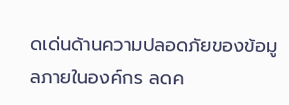ดเด่นด้านความปลอดภัยของข้อมูลภายในองค์กร ลดค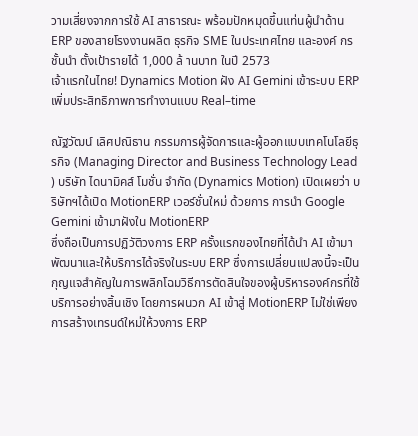วามเสี่ยงจากการใช้ AI สาธารณะ พร้อมปักหมุดขึ้นแท่นผู้นำด้าน
ERP ของสายโรงงานผลิต ธุรกิจ SME ในประเทศไทย และองค์ กรชั้นนำ ตั้งเป้ารายได้ 1,000 ล้ านบาท ในปี 2573
เจ้าแรกในไทย! Dynamics Motion ฝัง AI Gemini เข้าระบบ ERP เพิ่มประสิทธิภาพการทำงานแบบ Real–time

ณัฐวัฒน์ เลิศปณิธาน กรรมการผู้จัดการและผู้ออกแบบเทคโนโลยีธุรกิจ (Managing Director and Business Technology Lead ) บริษัท ไดนามิคส์ โมชั่น จำกัด (Dynamics Motion) เปิดเผยว่า บริษัทฯได้เปิด MotionERP เวอร์ชั่นใหม่ ด้วยการ การนำ Google Gemini เข้ามาฝังใน MotionERP
ซึ่งถือเป็นการปฏิวัติวงการ ERP ครั้งแรกของไทยที่ได้นำ AI เข้ามาพัฒนาและให้บริการได้จริงในระบบ ERP ซึ่งการเปลี่ยนแปลงนี้จะเป็นกุญแจสำคัญในการพลิกโฉมวิธีการตัดสินใจของผู้บริหารองค์กรที่ใช้บริการอย่างสิ้นเชิง โดยการผนวก AI เข้าสู่ MotionERP ไม่ใช่เพียงการสร้างเทรนด์ใหม่ให้วงการ ERP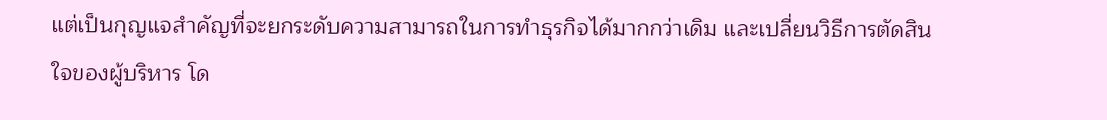แต่เป็นกุญแจสำคัญที่จะยกระดับความสามารถในการทำธุรกิจได้มากกว่าเดิม และเปลี่ยนวิธีการตัดสินใจของผู้บริหาร โด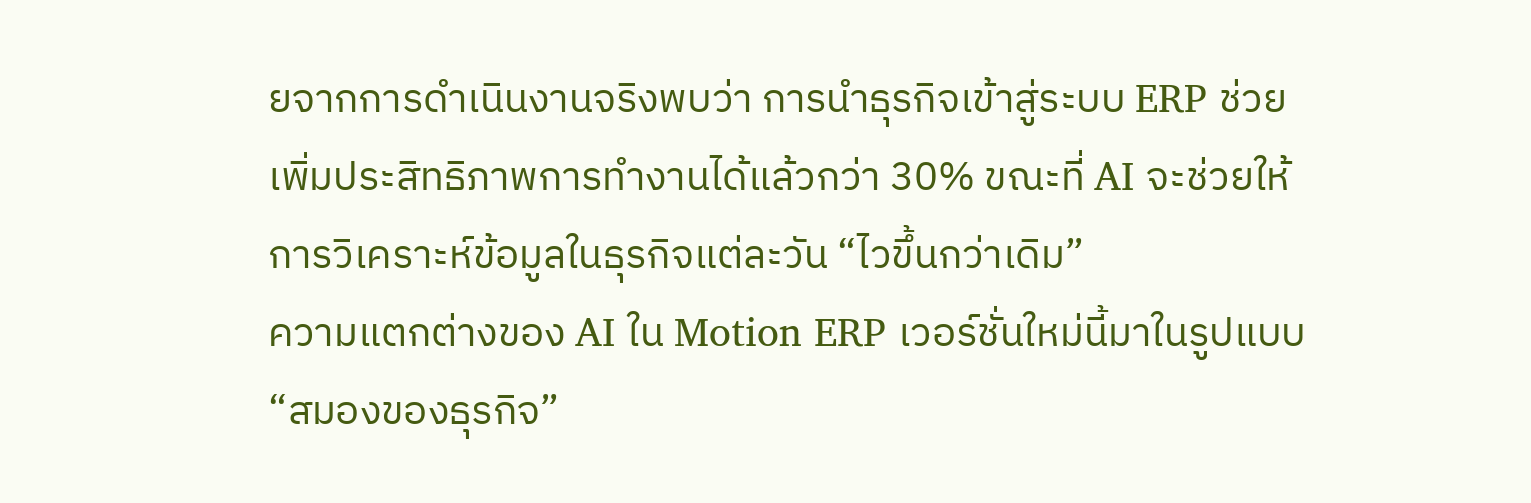ยจากการดำเนินงานจริงพบว่า การนำธุรกิจเข้าสู่ระบบ ERP ช่วยเพิ่มประสิทธิภาพการทำงานได้แล้วกว่า 30% ขณะที่ AI จะช่วยให้การวิเคราะห์ข้อมูลในธุรกิจแต่ละวัน “ไวขึ้นกว่าเดิม”
ความแตกต่างของ AI ใน Motion ERP เวอร์ชั่นใหม่นี้มาในรูปแบบ “สมองของธุรกิจ”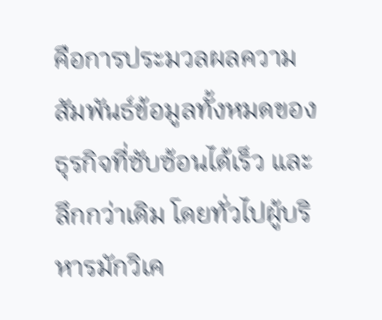คือการประมวลผลความสัมพันธ์ข้อมูลทั้งหมดของธุรกิจที่ซับซ้อนได้เร็ว และลึกกว่าเดิม โดยทั่วไปผู้บริหารมักวิเค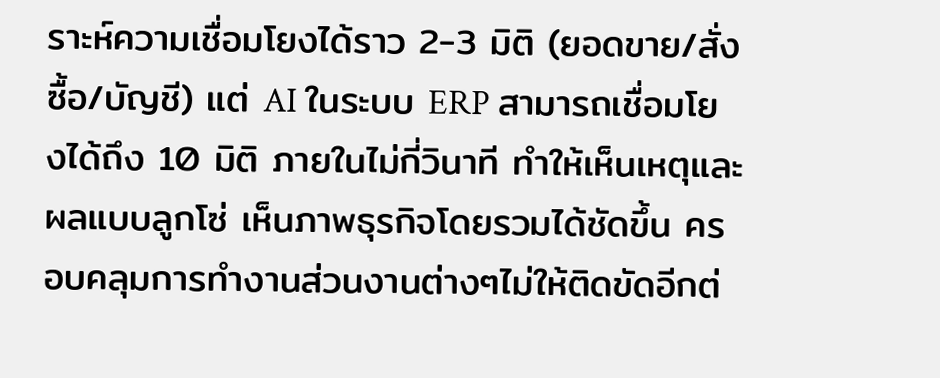ราะห์ความเชื่อมโยงได้ราว 2-3 มิติ (ยอดขาย/สั่งซื้อ/บัญชี) แต่ AI ในระบบ ERP สามารถเชื่อมโยงได้ถึง 10 มิติ ภายในไม่กี่วินาที ทำให้เห็นเหตุและผลแบบลูกโซ่ เห็นภาพธุรกิจโดยรวมได้ชัดขึ้น ครอบคลุมการทำงานส่วนงานต่างๆไม่ให้ติดขัดอีกต่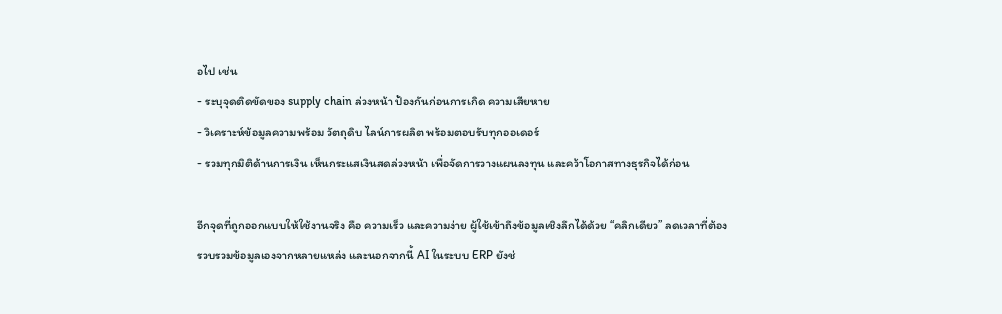อไป เช่น
- ระบุจุดติดขัดของ supply chain ล่วงหน้า ป้องกันก่อนการเกิด ความเสียหาย
- วิเคราะห์ข้อมูลความพร้อม วัตถุดิบ ไลน์การผลิต พร้อมตอบรับทุกออเดอร์
- รวมทุกมิติด้านการเงิน เห็นกระแสเงินสดล่วงหน้า เพื่อจัดการวางแผนลงทุน และคว้าโอกาสทางธุรกิจได้ก่อน

อีกจุดที่ถูกออกแบบให้ใช้งานจริง คือ ความเร็ว และความง่าย ผู้ใช้เข้าถึงข้อมูลเชิงลึกได้ด้วย “คลิกเดียว” ลดเวลาที่ต้องรวบรวมข้อมูลเองจากหลายแหล่ง และนอกจากนี้ AI ในระบบ ERP ยังช่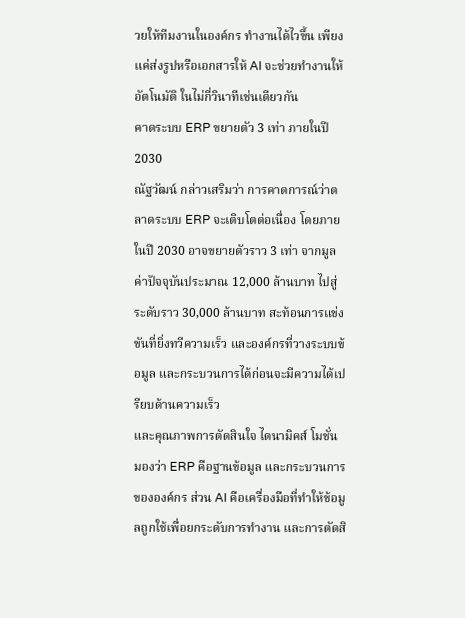วยให้ทีมงานในองค์กร ทำงานได้ไวขึ้น เพียงแค่ส่งรูปหรือเอกสารให้ AI จะช่วยทำงานให้อัตโนมัติ ในไม่กี่วินาทีเช่นเดียวกัน
คาดระบบ ERP ขยายตัว 3 เท่า ภายในปี 2030
ณัฐวัฒน์ กล่าวเสริมว่า การคาดการณ์ว่าตลาดระบบ ERP จะเติบโตต่อเนื่อง โดยภายในปี 2030 อาจขยายตัวราว 3 เท่า จากมูลค่าปัจจุบันประมาณ 12,000 ล้านบาท ไปสู่ระดับราว 30,000 ล้านบาท สะท้อนการแข่งขันที่ยิ่งทวีความเร็ว และองค์กรที่วางระบบข้อมูล และกระบวนการได้ก่อนจะมีความได้เปรียบด้านความเร็ว
และคุณภาพการตัดสินใจ ไดนามิคส์ โมชั่น มองว่า ERP คือฐานข้อมูล และกระบวนการขององค์กร ส่วน AI คือเครื่องมือที่ทำให้ข้อมูลถูกใช้เพื่อยกระดับการทำงาน และการตัดสิ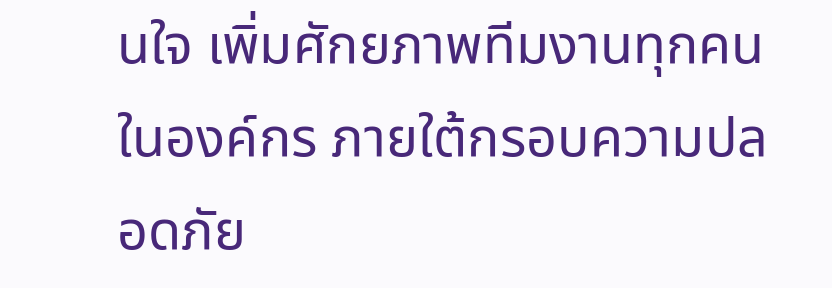นใจ เพิ่มศักยภาพทีมงานทุกคนในองค์กร ภายใต้กรอบความปลอดภัย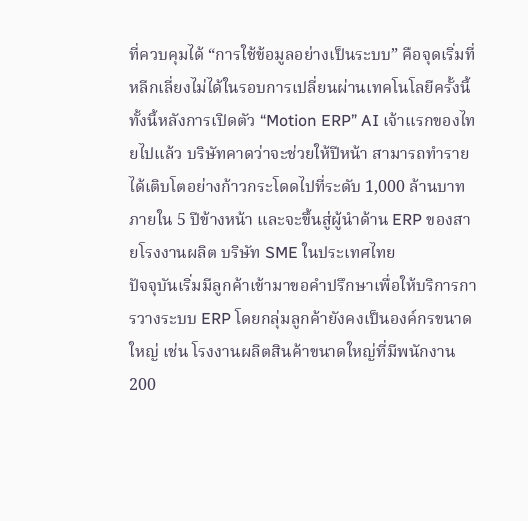ที่ควบคุมได้ “การใช้ข้อมูลอย่างเป็นระบบ” คือจุดเริ่มที่หลีกเลี่ยงไม่ได้ในรอบการเปลี่ยนผ่านเทคโนโลยีครั้งนี้
ทั้งนี้หลังการเปิดตัว “Motion ERP” AI เจ้าแรกของไทยไปแล้ว บริษัทคาดว่าจะช่วยให้ปีหน้า สามารถทำรายได้เติบโตอย่างก้าวกระโดดไปที่ระดับ 1,000 ล้านบาทภายใน 5 ปีข้างหน้า และจะขึ้นสู่ผู้นำด้าน ERP ของสายโรงงานผลิต บริษัท SME ในประเทศไทย
ปัจจุบันเริ่มมีลูกค้าเข้ามาขอคำปรึกษาเพื่อให้บริการการวางระบบ ERP โดยกลุ่มลูกค้ายังคงเป็นองค์กรขนาดใหญ่ เช่น โรงงานผลิตสินค้าขนาดใหญ่ที่มีพนักงาน 200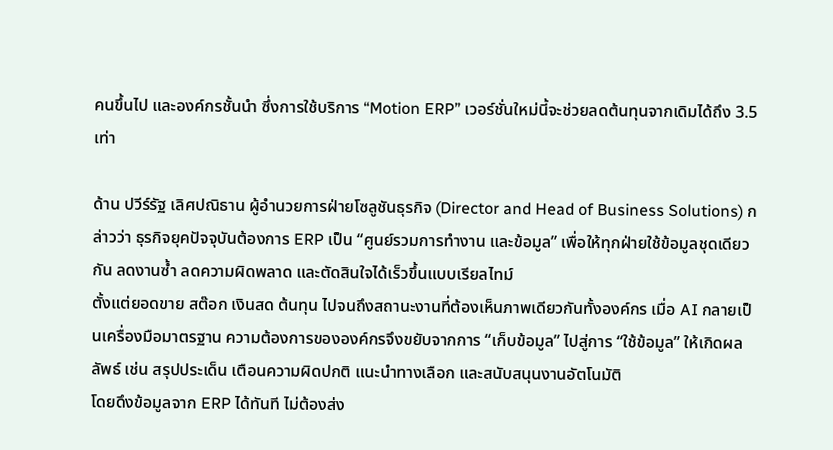คนขึ้นไป และองค์กรชั้นนำ ซึ่งการใช้บริการ “Motion ERP” เวอร์ชั่นใหม่นี้จะช่วยลดต้นทุนจากเดิมได้ถึง 3.5 เท่า

ด้าน ปวีร์รัฐ เลิศปณิธาน ผู้อำนวยการฝ่ายโซลูชันธุรกิจ (Director and Head of Business Solutions) กล่าวว่า ธุรกิจยุคปัจจุบันต้องการ ERP เป็น “ศูนย์รวมการทำงาน และข้อมูล” เพื่อให้ทุกฝ่ายใช้ข้อมูลชุดเดียวกัน ลดงานซ้ำ ลดความผิดพลาด และตัดสินใจได้เร็วขึ้นแบบเรียลไทม์
ตั้งแต่ยอดขาย สต๊อก เงินสด ต้นทุน ไปจนถึงสถานะงานที่ต้องเห็นภาพเดียวกันทั้งองค์กร เมื่อ AI กลายเป็นเครื่องมือมาตรฐาน ความต้องการขององค์กรจึงขยับจากการ “เก็บข้อมูล” ไปสู่การ “ใช้ข้อมูล” ให้เกิดผลลัพธ์ เช่น สรุปประเด็น เตือนความผิดปกติ แนะนำทางเลือก และสนับสนุนงานอัตโนมัติ
โดยดึงข้อมูลจาก ERP ได้ทันที ไม่ต้องส่ง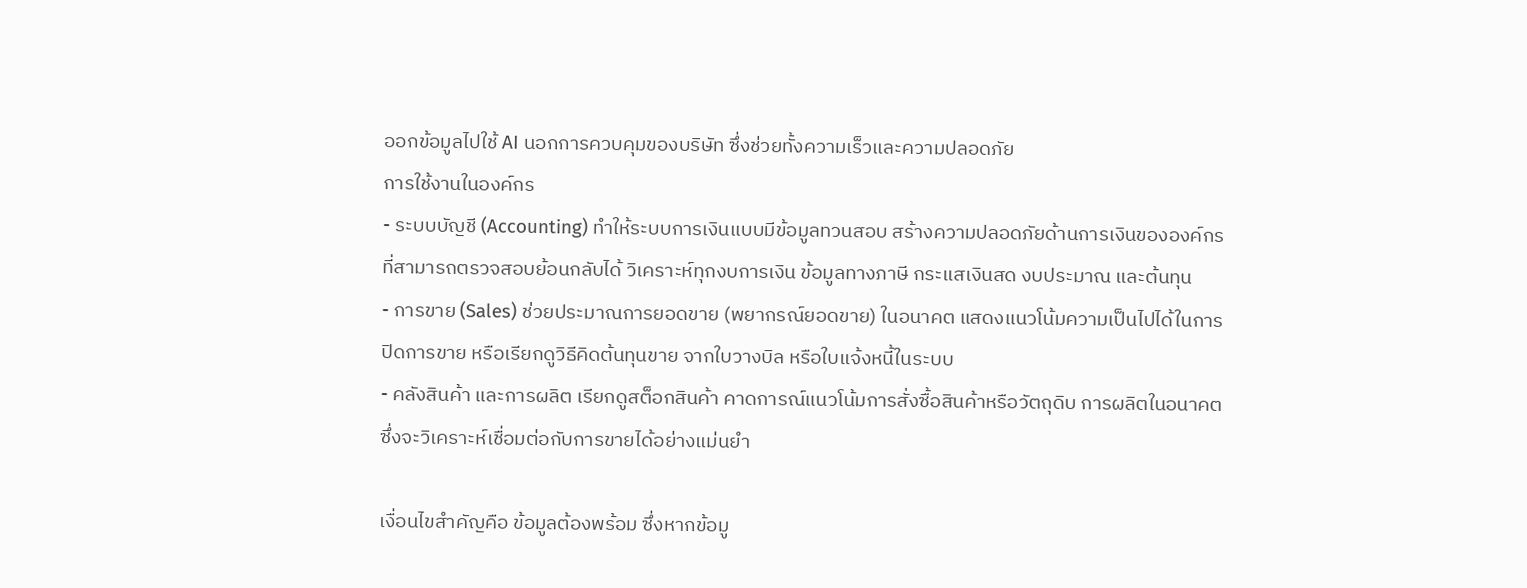ออกข้อมูลไปใช้ AI นอกการควบคุมของบริษัท ซึ่งช่วยทั้งความเร็วและความปลอดภัย
การใช้งานในองค์กร
- ระบบบัญชี (Accounting) ทำให้ระบบการเงินแบบมีข้อมูลทวนสอบ สร้างความปลอดภัยด้านการเงินขององค์กร ที่สามารถตรวจสอบย้อนกลับได้ วิเคราะห์ทุกงบการเงิน ข้อมูลทางภาษี กระแสเงินสด งบประมาณ และต้นทุน
- การขาย (Sales) ช่วยประมาณการยอดขาย (พยากรณ์ยอดขาย) ในอนาคต แสดงแนวโน้มความเป็นไปได้ในการปิดการขาย หรือเรียกดูวิธีคิดต้นทุนขาย จากใบวางบิล หรือใบแจ้งหนี้ในระบบ
- คลังสินค้า และการผลิต เรียกดูสต็อกสินค้า คาดการณ์แนวโน้มการสั่งซื้อสินค้าหรือวัตถุดิบ การผลิตในอนาคต ซึ่งจะวิเคราะห์เชื่อมต่อกับการขายได้อย่างแม่นยำ

เงื่อนไขสำคัญคือ ข้อมูลต้องพร้อม ซึ่งหากข้อมู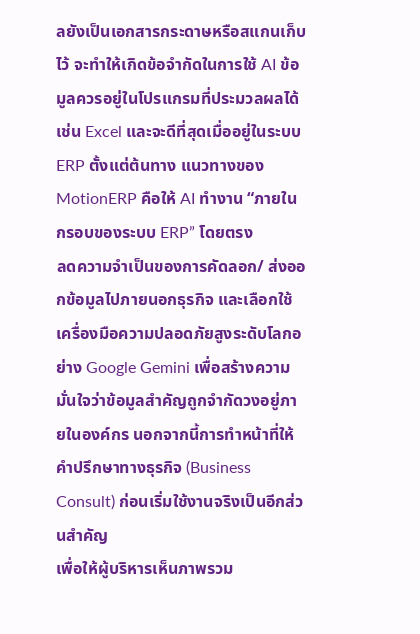ลยังเป็นเอกสารกระดาษหรือสแกนเก็บไว้ จะทำให้เกิดข้อจำกัดในการใช้ AI ข้อมูลควรอยู่ในโปรแกรมที่ประมวลผลได้ เช่น Excel และจะดีที่สุดเมื่ออยู่ในระบบ ERP ตั้งแต่ต้นทาง แนวทางของ MotionERP คือให้ AI ทำงาน “ภายในกรอบของระบบ ERP” โดยตรง
ลดความจำเป็นของการคัดลอก/ ส่งออกข้อมูลไปภายนอกธุรกิจ และเลือกใช้เครื่องมือความปลอดภัยสูงระดับโลกอย่าง Google Gemini เพื่อสร้างความมั่นใจว่าข้อมูลสำคัญถูกจำกัดวงอยู่ภายในองค์กร นอกจากนี้การทำหน้าที่ให้คำปรึกษาทางธุรกิจ (Business Consult) ก่อนเริ่มใช้งานจริงเป็นอีกส่วนสำคัญ
เพื่อให้ผู้บริหารเห็นภาพรวม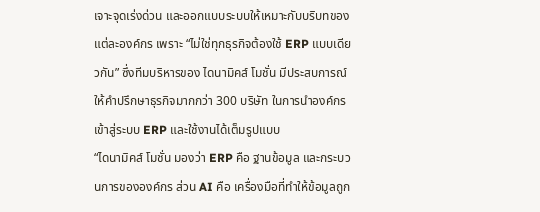เจาะจุดเร่งด่วน และออกแบบระบบให้เหมาะกับบริบทของแต่ละองค์กร เพราะ “ไม่ใช่ทุกธุรกิจต้องใช้ ERP แบบเดียวกัน” ซึ่งทีมบริหารของ ไดนามิคส์ โมชั่น มีประสบการณ์ให้คำปรึกษาธุรกิจมากกว่า 300 บริษัท ในการนำองค์กรเข้าสู่ระบบ ERP และใช้งานได้เต็มรูปแบบ
“ไดนามิคส์ โมชั่น มองว่า ERP คือ ฐานข้อมูล และกระบวนการขององค์กร ส่วน AI คือ เครื่องมือที่ทำให้ข้อมูลถูก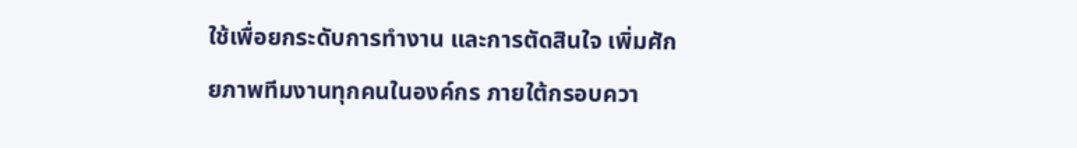ใช้เพื่อยกระดับการทำงาน และการตัดสินใจ เพิ่มศักยภาพทีมงานทุกคนในองค์กร ภายใต้กรอบควา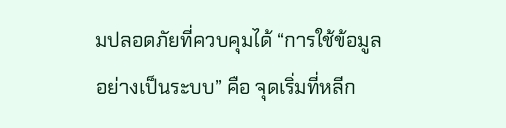มปลอดภัยที่ควบคุมได้ “การใช้ข้อมูลอย่างเป็นระบบ” คือ จุดเริ่มที่หลีก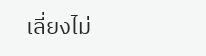เลี่ยงไม่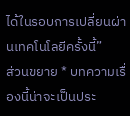ได้ในรอบการเปลี่ยนผ่านเทคโนโลยีครั้งนี้”
ส่วนขยาย * บทความเรื่องนี้น่าจะเป็นประ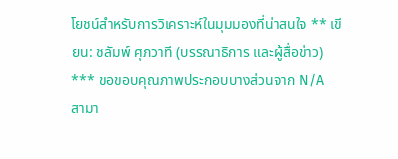โยชน์สำหรับการวิเคราะห์ในมุมมองที่น่าสนใจ ** เขียน: ชลัมพ์ ศุภวาที (บรรณาธิการ และผู้สื่อข่าว) *** ขอขอบคุณภาพประกอบบางส่วนจาก N/A
สามา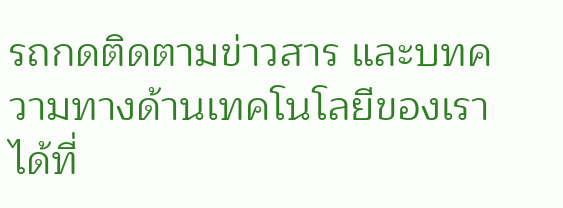รถกดติดตามข่าวสาร และบทความทางด้านเทคโนโลยีของเราได้ที่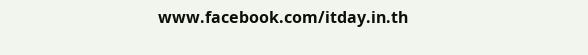www.facebook.com/itday.in.th